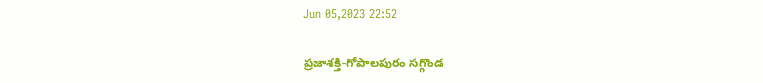Jun 05,2023 22:52

ప్రజాశక్తి-గోపాలపురం సగ్గొండ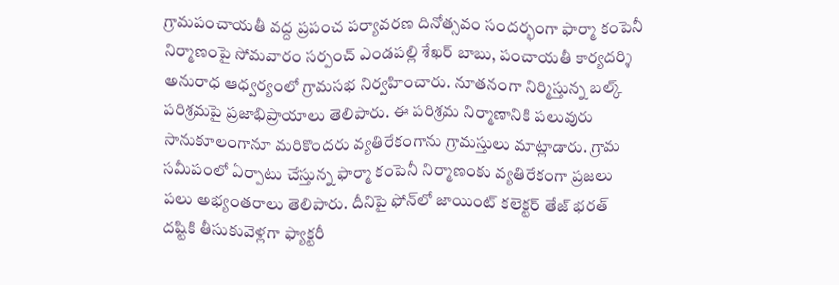గ్రామపంచాయతీ వద్ద ప్రపంచ పర్యావరణ దినోత్సవం సందర్భంగా ఫార్మా కంపెనీ నిర్మాణంపై సోమవారం సర్పంచ్‌ ఎండపల్లి శేఖర్‌ బాబు, పంచాయతీ కార్యదర్శి అనురాధ ఆధ్వర్యంలో గ్రామసభ నిర్వహించారు. నూతనంగా నిర్మిస్తున్న బల్క్‌ పరిశ్రమపై ప్రజాభిప్రాయాలు తెలిపారు. ఈ పరిశ్రమ నిర్మాణానికి పలువురు సానుకూలంగానూ మరికొందరు వ్యతిరేకంగాను గ్రామస్తులు మాట్లాడారు. గ్రామ సమీపంలో ఏర్పాటు చేస్తున్న ఫార్మా కంపెనీ నిర్మాణంకు వ్యతిరేకంగా ప్రజలు పలు అభ్యంతరాలు తెలిపారు. దీనిపై ఫోన్‌లో జాయింట్‌ కలెక్టర్‌ తేజ్‌ భరత్‌ దష్టికి తీసుకువెళ్లగా ఫ్యాక్టరీ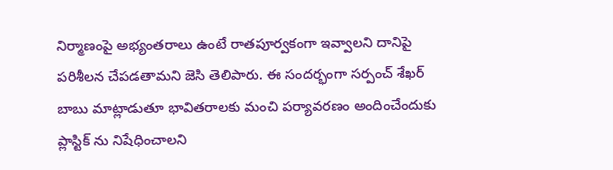నిర్మాణంపై అభ్యంతరాలు ఉంటే రాతపూర్వకంగా ఇవ్వాలని దానిపై పరిశీలన చేపడతామని జెసి తెలిపారు. ఈ సందర్భంగా సర్పంచ్‌ శేఖర్‌ బాబు మాట్లాడుతూ భావితరాలకు మంచి పర్యావరణం అందించేందుకు ప్లాస్టిక్‌ ను నిషేధించాలని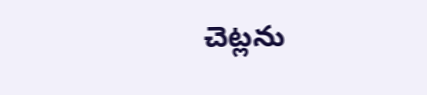చెట్లను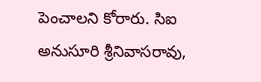పెంచాలని కోరారు. సిఐ అనుసూరి శ్రీనివాసరావు,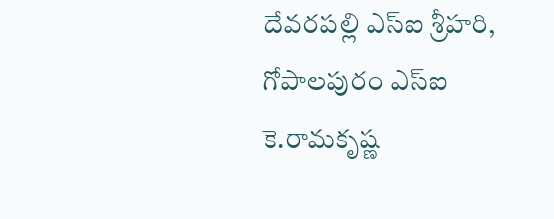దేవరపల్లి ఎస్‌ఐ శ్రీహరి, గోపాలపురం ఎస్‌ఐ కె.రామకృష్ణ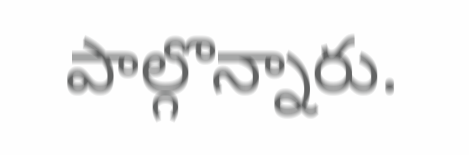పాల్గొన్నారు.